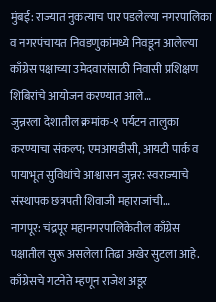मुंबई: राज्यात नुकत्याच पार पडलेल्या नगरपालिका व नगरपंचायत निवडणुकांमध्ये निवडून आलेल्या काँग्रेस पक्षाच्या उमेदवारांसाठी निवासी प्रशिक्षण शिबिरांचे आयोजन करण्यात आले…
जुन्नरला देशातील क्रमांक-१ पर्यटन तालुका करण्याचा संकल्प; एमआयडीसी, आयटी पार्क व पायाभूत सुविधांचे आश्वासन जुन्नर: स्वराज्याचे संस्थापक छत्रपती शिवाजी महाराजांची…
नागपूर: चंद्रपूर महानगरपालिकेतील काँग्रेस पक्षातील सुरू असलेला तिढा अखेर सुटला आहे. काँग्रेसचे गटनेते म्हणून राजेश अडूर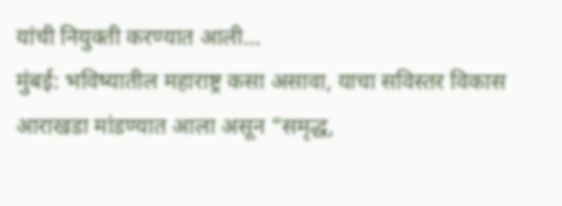यांची नियुक्ती करण्यात आली…
मुंबई: भविष्यातील महाराष्ट्र कसा असावा, याचा सविस्तर विकास आराखडा मांडण्यात आला असून “समृद्ध,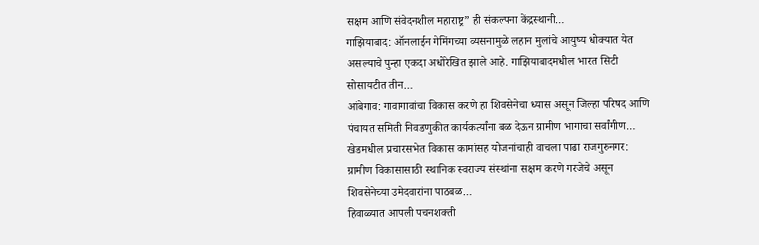सक्षम आणि संवेदनशील महाराष्ट्र” ही संकल्पना केंद्रस्थानी…
गाझियाबाद: ऑनलाईन गेमिंगच्या व्यसनामुळे लहान मुलांचे आयुष्य धोक्यात येत असल्याचे पुन्हा एकदा अधोरेखित झाले आहे. गाझियाबादमधील भारत सिटी सोसायटीत तीन…
आंबेगाव: गावागावांचा विकास करणे हा शिवसेनेचा ध्यास असून जिल्हा परिषद आणि पंचायत समिती निवडणुकीत कार्यकर्त्यांना बळ देऊन ग्रामीण भागाचा सर्वांगीण…
खेडमधील प्रचारसभेत विकास कामांसह योजनांचाही वाचला पाढा राजगुरुनगर: ग्रामीण विकासासाठी स्थानिक स्वराज्य संस्थांना सक्षम करणे गरजेचे असून शिवसेनेच्या उमेदवारांना पाठबळ…
हिवाळ्यात आपली पचनशक्ती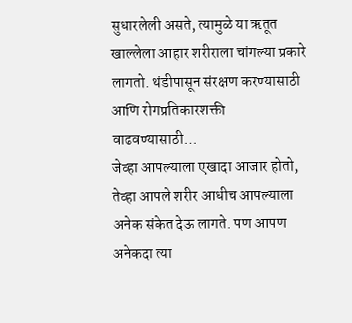सुधारलेली असते, त्यामुळे या ऋतूत खाल्लेला आहार शरीराला चांगल्या प्रकारे लागतो. थंडीपासून संरक्षण करण्यासाठी आणि रोगप्रतिकारशक्ती वाढवण्यासाठी…
जेव्हा आपल्याला एखादा आजार होतो, तेव्हा आपले शरीर आधीच आपल्याला अनेक संकेत देऊ लागते. पण आपण अनेकदा त्या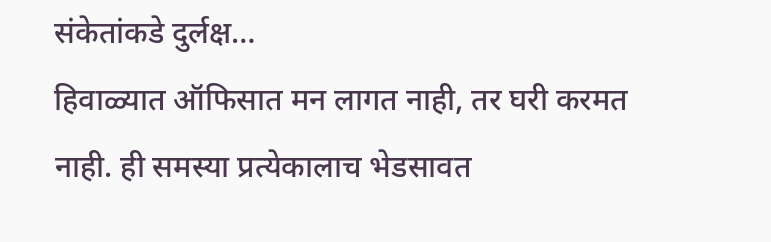संकेतांकडे दुर्लक्ष…
हिवाळ्यात ऑफिसात मन लागत नाही, तर घरी करमत नाही. ही समस्या प्रत्येकालाच भेडसावत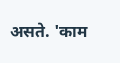असते. 'काम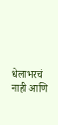धेलाभरचं नाही आणि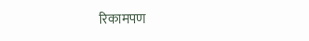रिकामपण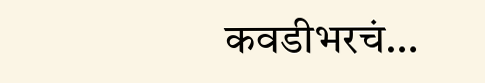कवडीभरचं…